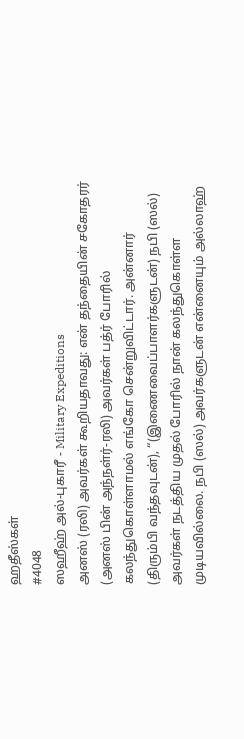ஹதீஸ்கள்
#4048
ஸஹீஹ் அல்-புகாரீ - Military Expeditions
அனஸ் (ரலி) அவர்கள் கூறியதாவது: என் தந்தையின் சகோதரர் (அனஸ் பின் அந்நள்ர்-ரலி) அவர்கள் பத்ர் போரில் கலந்துகொள்ளாமல் எங்கோ சென்றுவிட்டார். அன்னார் (திரும்பி வந்தவுடன்), “(இணைவைப்பாளர்களுடன்) நபி (ஸல்) அவர்கள் நடத்திய முதல் போரில் நான் கலந்துகொள்ள முடியவில்லை. நபி (ஸல்) அவர்களுடன் என்னையும் அல்லாஹ்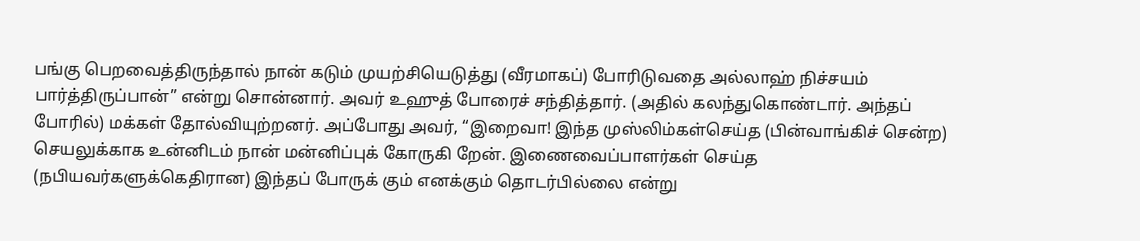பங்கு பெறவைத்திருந்தால் நான் கடும் முயற்சியெடுத்து (வீரமாகப்) போரிடுவதை அல்லாஹ் நிச்சயம் பார்த்திருப்பான்” என்று சொன்னார். அவர் உஹுத் போரைச் சந்தித்தார். (அதில் கலந்துகொண்டார். அந்தப் போரில்) மக்கள் தோல்வியுற்றனர். அப்போது அவர், “இறைவா! இந்த முஸ்லிம்கள்செய்த (பின்வாங்கிச் சென்ற) செயலுக்காக உன்னிடம் நான் மன்னிப்புக் கோருகி றேன். இணைவைப்பாளர்கள் செய்த (நபியவர்களுக்கெதிரான) இந்தப் போருக் கும் எனக்கும் தொடர்பில்லை என்று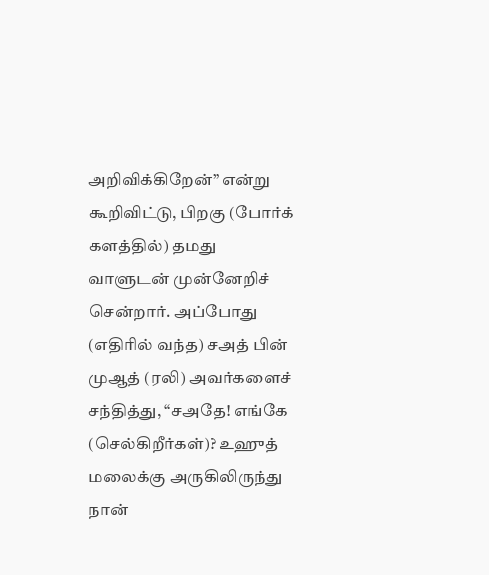அறிவிக்கிறேன்” என்று கூறிவிட்டு, பிறகு (போர்க் களத்தில்) தமது வாளுடன் முன்னேறிச் சென்றார். அப்போது (எதிரில் வந்த) சஅத் பின் முஆத் (ரலி) அவர்களைச் சந்தித்து, “சஅதே! எங்கே (செல்கிறீர்கள்)? உஹுத் மலைக்கு அருகிலிருந்து நான்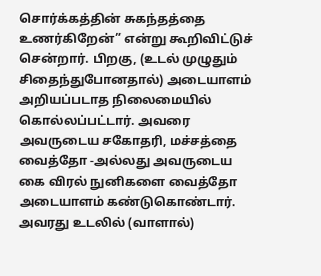சொர்க்கத்தின் சுகந்தத்தை உணர்கிறேன்” என்று கூறிவிட்டுச் சென்றார். பிறகு, (உடல் முழுதும் சிதைந்துபோனதால்) அடையாளம் அறியப்படாத நிலைமையில் கொல்லப்பட்டார். அவரை அவருடைய சகோதரி, மச்சத்தை வைத்தோ -அல்லது அவருடைய கை விரல் நுனிகளை வைத்தோ அடையாளம் கண்டுகொண்டார். அவரது உடலில் (வாளால்)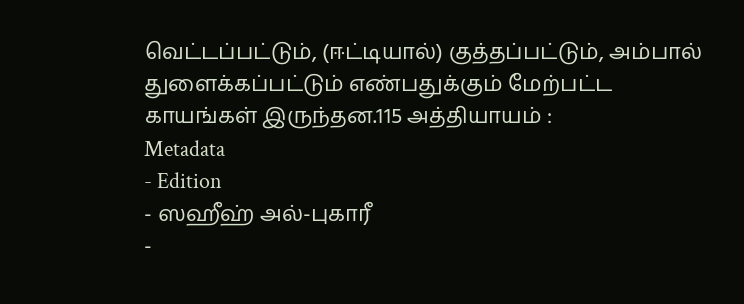வெட்டப்பட்டும், (ஈட்டியால்) குத்தப்பட்டும், அம்பால் துளைக்கப்பட்டும் எண்பதுக்கும் மேற்பட்ட காயங்கள் இருந்தன.115 அத்தியாயம் :
Metadata
- Edition
- ஸஹீஹ் அல்-புகாரீ
-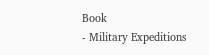Book
- Military Expeditions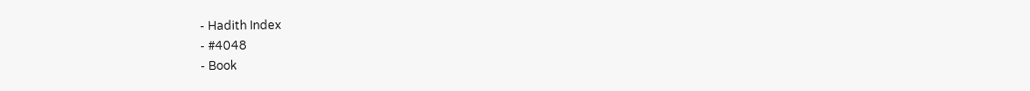- Hadith Index
- #4048
- Book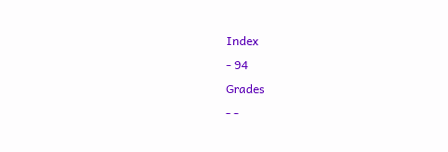Index
- 94
Grades
- -